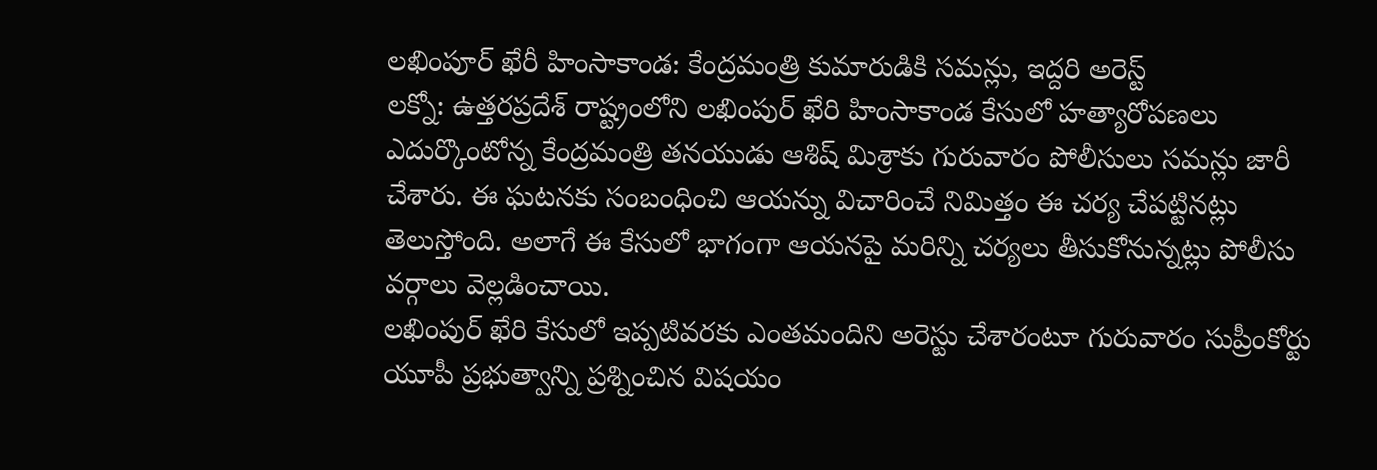లఖింపూర్ ఖేరీ హింసాకాండ: కేంద్రమంత్రి కుమారుడికి సమన్లు, ఇద్దరి అరెస్ట్
లక్నో: ఉత్తరప్రదేశ్ రాష్ట్రంలోని లఖింపుర్ ఖేరి హింసాకాండ కేసులో హత్యారోపణలు ఎదుర్కొంటోన్న కేంద్రమంత్రి తనయుడు ఆశిష్ మిశ్రాకు గురువారం పోలీసులు సమన్లు జారీ చేశారు. ఈ ఘటనకు సంబంధించి ఆయన్ను విచారించే నిమిత్తం ఈ చర్య చేపట్టినట్లు తెలుస్తోంది. అలాగే ఈ కేసులో భాగంగా ఆయనపై మరిన్ని చర్యలు తీసుకోనున్నట్లు పోలీసు వర్గాలు వెల్లడించాయి.
లఖింపుర్ ఖేరి కేసులో ఇప్పటివరకు ఎంతమందిని అరెస్టు చేశారంటూ గురువారం సుప్రీంకోర్టు యూపీ ప్రభుత్వాన్ని ప్రశ్నించిన విషయం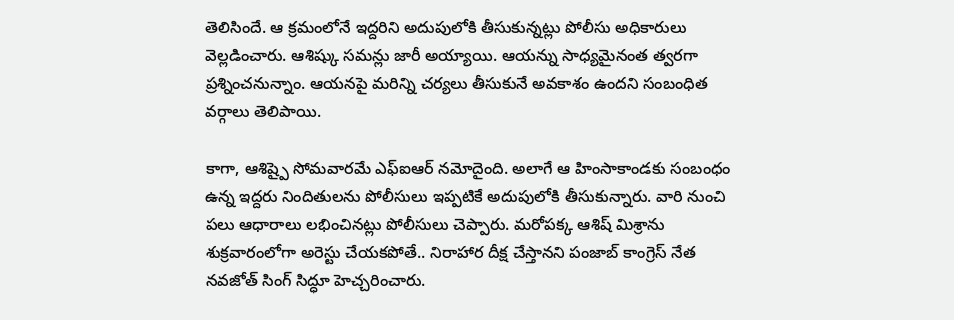తెలిసిందే. ఆ క్రమంలోనే ఇద్దరిని అదుపులోకి తీసుకున్నట్లు పోలీసు అధికారులు వెల్లడించారు. ఆశిష్కు సమన్లు జారీ అయ్యాయి. ఆయన్ను సాధ్యమైనంత త్వరగా ప్రశ్నించనున్నాం. ఆయనపై మరిన్ని చర్యలు తీసుకునే అవకాశం ఉందని సంబంధిత వర్గాలు తెలిపాయి.

కాగా, ఆశిష్పై సోమవారమే ఎఫ్ఐఆర్ నమోదైంది. అలాగే ఆ హింసాకాండకు సంబంధం ఉన్న ఇద్దరు నిందితులను పోలీసులు ఇప్పటికే అదుపులోకి తీసుకున్నారు. వారి నుంచి పలు ఆధారాలు లభించినట్లు పోలీసులు చెప్పారు. మరోపక్క ఆశిష్ మిశ్రాను శుక్రవారంలోగా అరెస్టు చేయకపోతే.. నిరాహార దీక్ష చేస్తానని పంజాబ్ కాంగ్రెస్ నేత నవజోత్ సింగ్ సిద్ధూ హెచ్చరించారు.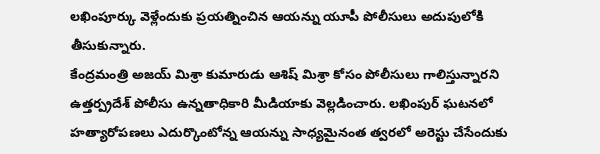లఖింపూర్కు వెళ్లేందుకు ప్రయత్నించిన ఆయన్ను యూపీ పోలీసులు అదుపులోకి తీసుకున్నారు.
కేంద్రమంత్రి అజయ్ మిశ్రా కుమారుడు ఆశిష్ మిశ్రా కోసం పోలీసులు గాలిస్తున్నారని ఉత్తర్ప్రదేశ్ పోలీసు ఉన్నతాధికారి మీడియాకు వెల్లడించారు. లఖింపుర్ ఘటనలో హత్యారోపణలు ఎదుర్కొంటోన్న ఆయన్ను సాధ్యమైనంత త్వరలో అరెస్టు చేసేందుకు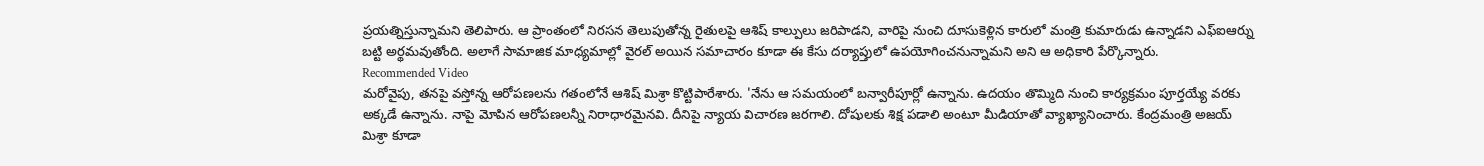ప్రయత్నిస్తున్నామని తెలిపారు. ఆ ప్రాంతంలో నిరసన తెలుపుతోన్న రైతులపై ఆశిష్ కాల్పులు జరిపాడని, వారిపై నుంచి దూసుకెళ్లిన కారులో మంత్రి కుమారుడు ఉన్నాడని ఎఫ్ఐఆర్ను బట్టి అర్థమవుతోంది. అలాగే సామాజిక మాధ్యమాల్లో వైరల్ అయిన సమాచారం కూడా ఈ కేసు దర్యాప్తులో ఉపయోగించనున్నామని అని ఆ అధికారి పేర్కొన్నారు.
Recommended Video
మరోవైపు, తనపై వస్తోన్న ఆరోపణలను గతంలోనే ఆశిష్ మిశ్రా కొట్టిపారేశారు. 'నేను ఆ సమయంలో బన్వారీపూర్లో ఉన్నాను. ఉదయం తొమ్మిది నుంచి కార్యక్రమం పూర్తయ్యే వరకు అక్కడే ఉన్నాను. నాపై మోపిన ఆరోపణలన్నీ నిరాధారమైనవి. దీనిపై న్యాయ విచారణ జరగాలి. దోషులకు శిక్ష పడాలి అంటూ మీడియాతో వ్యాఖ్యానించారు. కేంద్రమంత్రి అజయ్ మిశ్రా కూడా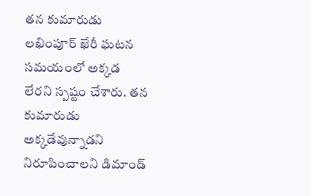తన కుమారుడు లఖింపూర్ ఖేరీ ఘటన సమయంలో అక్కడ లేరని స్పష్టం చేశారు. తన కుమారుడు అక్కడేవున్నాడని నిరూపించాలని డిమాండ్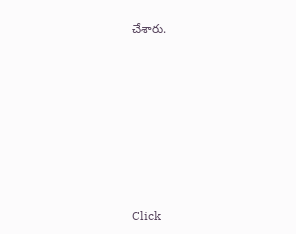చేశారు.












Click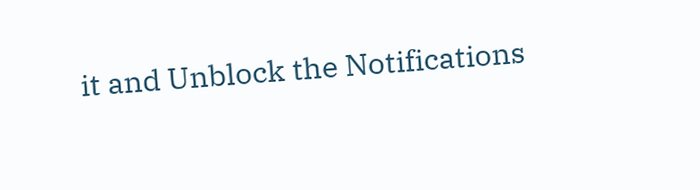it and Unblock the Notifications